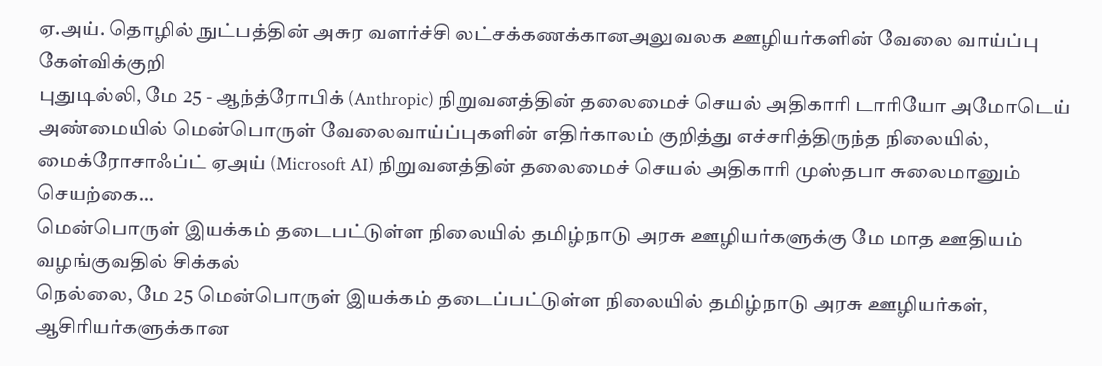ஏ.அய். தொழில் நுட்பத்தின் அசுர வளர்ச்சி லட்சக்கணக்கானஅலுவலக ஊழியர்களின் வேலை வாய்ப்பு கேள்விக்குறி
புதுடில்லி, மே 25 - ஆந்த்ரோபிக் (Anthropic) நிறுவனத்தின் தலைமைச் செயல் அதிகாரி டாரியோ அமோடெய் அண்மையில் மென்பொருள் வேலைவாய்ப்புகளின் எதிர்காலம் குறித்து எச்சரித்திருந்த நிலையில், மைக்ரோசாஃப்ட் ஏஅய் (Microsoft AI) நிறுவனத்தின் தலைமைச் செயல் அதிகாரி முஸ்தபா சுலைமானும் செயற்கை…
மென்பொருள் இயக்கம் தடைபட்டுள்ள நிலையில் தமிழ்நாடு அரசு ஊழியர்களுக்கு மே மாத ஊதியம் வழங்குவதில் சிக்கல்
நெல்லை, மே 25 மென்பொருள் இயக்கம் தடைப்பட்டுள்ள நிலையில் தமிழ்நாடு அரசு ஊழியர்கள், ஆசிரியர்களுக்கான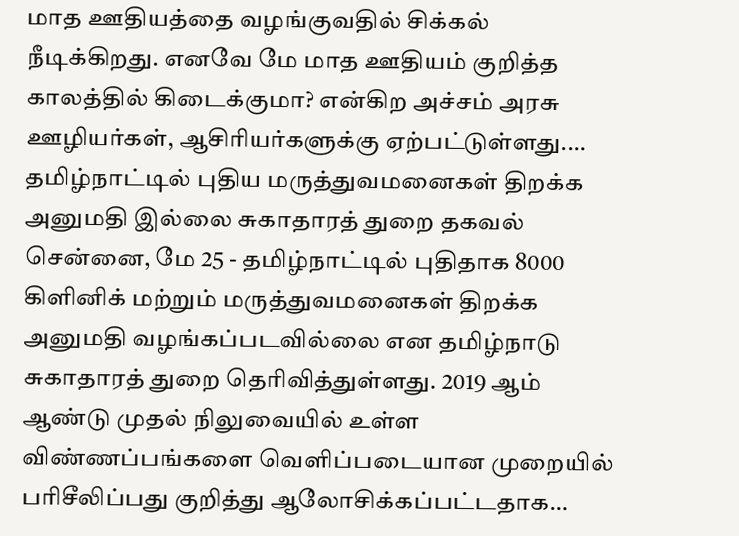மாத ஊதியத்தை வழங்குவதில் சிக்கல் நீடிக்கிறது. எனவே மே மாத ஊதியம் குறித்த காலத்தில் கிடைக்குமா? என்கிற அச்சம் அரசு ஊழியர்கள், ஆசிரியர்களுக்கு ஏற்பட்டுள்ளது.…
தமிழ்நாட்டில் புதிய மருத்துவமனைகள் திறக்க அனுமதி இல்லை சுகாதாரத் துறை தகவல்
சென்னை, மே 25 - தமிழ்நாட்டில் புதிதாக 8000 கிளினிக் மற்றும் மருத்துவமனைகள் திறக்க அனுமதி வழங்கப்படவில்லை என தமிழ்நாடு சுகாதாரத் துறை தெரிவித்துள்ளது. 2019 ஆம் ஆண்டு முதல் நிலுவையில் உள்ள விண்ணப்பங்களை வெளிப்படையான முறையில் பரிசீலிப்பது குறித்து ஆலோசிக்கப்பட்டதாக…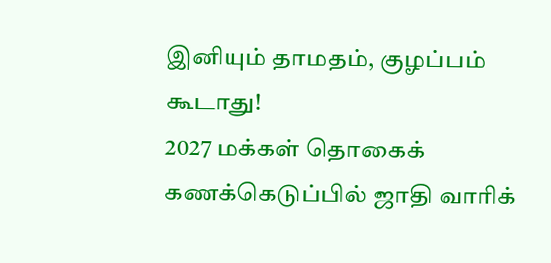இனியும் தாமதம், குழப்பம் கூடாது!
2027 மக்கள் தொகைக் கணக்கெடுப்பில் ஜாதி வாரிக்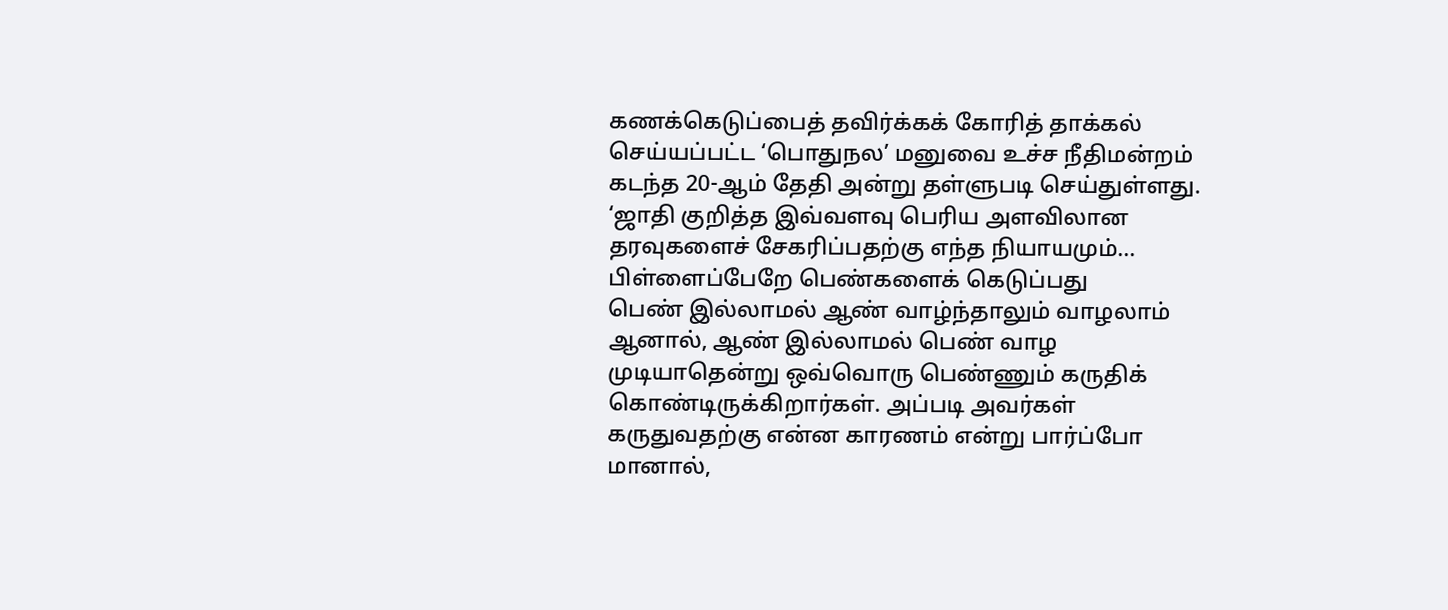கணக்கெடுப்பைத் தவிர்க்கக் கோரித் தாக்கல் செய்யப்பட்ட ‘பொதுநல’ மனுவை உச்ச நீதிமன்றம் கடந்த 20-ஆம் தேதி அன்று தள்ளுபடி செய்துள்ளது. ‘ஜாதி குறித்த இவ்வளவு பெரிய அளவிலான தரவுகளைச் சேகரிப்பதற்கு எந்த நியாயமும்…
பிள்ளைப்பேறே பெண்களைக் கெடுப்பது
பெண் இல்லாமல் ஆண் வாழ்ந்தாலும் வாழலாம் ஆனால், ஆண் இல்லாமல் பெண் வாழ முடியாதென்று ஒவ்வொரு பெண்ணும் கருதிக் கொண்டிருக்கிறார்கள். அப்படி அவர்கள் கருதுவதற்கு என்ன காரணம் என்று பார்ப்போ மானால்,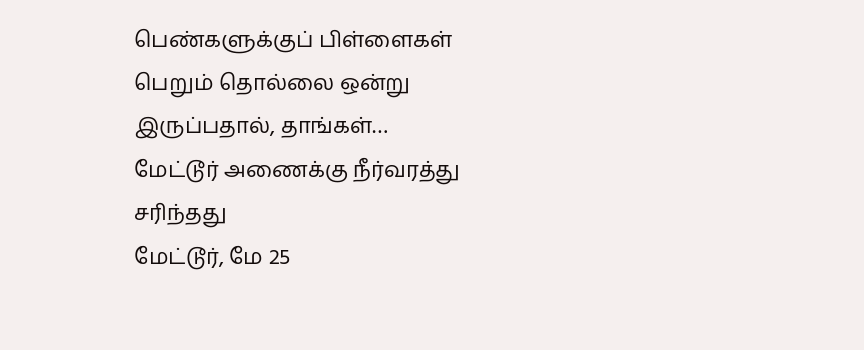பெண்களுக்குப் பிள்ளைகள் பெறும் தொல்லை ஒன்று இருப்பதால், தாங்கள்…
மேட்டூர் அணைக்கு நீர்வரத்து சரிந்தது
மேட்டூர், மே 25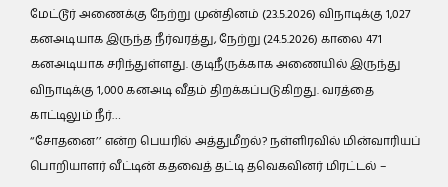மேட்டூர் அணைக்கு நேற்று முன்தினம் (23.5.2026) விநாடிக்கு 1,027 கனஅடியாக இருந்த நீர்வரத்து, நேற்று (24.5.2026) காலை 471 கனஅடியாக சரிந்துள்ளது. குடிநீருக்காக அணையில் இருந்து விநாடிக்கு 1,000 கனஅடி வீதம் திறக்கப்படுகிறது. வரத்தை காட்டிலும் நீர்…
‘‘சோதனை’’ என்ற பெயரில் அத்துமீறல்? நள்ளிரவில் மின்வாரியப் பொறியாளர் வீட்டின் கதவைத் தட்டி தவெகவினர் மிரட்டல் –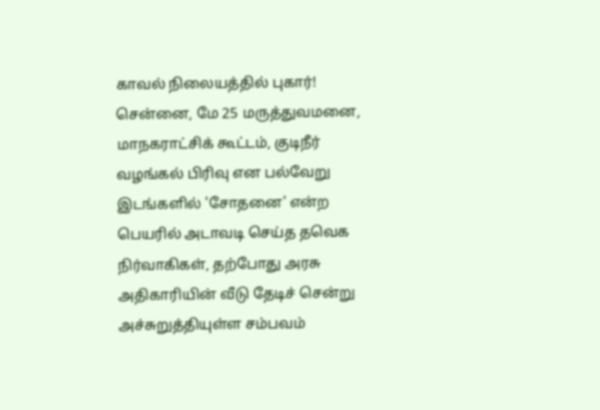காவல் நிலையத்தில் புகார்!
சென்னை, மே 25 மருத்துவமனை, மாநகராட்சிக் கூட்டம், குடிநீர் வழங்கல் பிரிவு என பல்வேறு இடங்களில் 'சோதனை' என்ற பெயரில் அடாவடி செய்த தவெக நிர்வாகிகள், தற்போது அரசு அதிகாரியின் வீடு தேடிச் சென்று அச்சுறுத்தியுள்ள சம்பவம்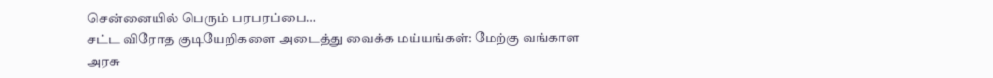சென்னையில் பெரும் பரபரப்பை…
சட்ட விரோத குடியேறிகளை அடைத்து வைக்க மய்யங்கள்: மேற்கு வங்காள அரசு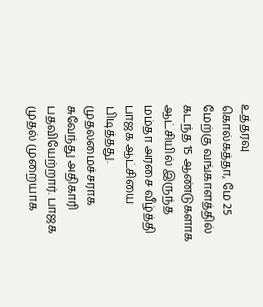உத்தரவு
கொல்கத்தா, மே 25 மேற்கு வங்காளத்தில் கடந்த 15 ஆண்டுகளாக ஆட்சியில் இருந்த மம்தா அரசை வீழ்த்தி பாஜக ஆட்சியை பிடித்தது. முதலமைச்சராக சுவேந்து அதிகாரி பதவியேற்றார். பாஜக முதல் முறையாக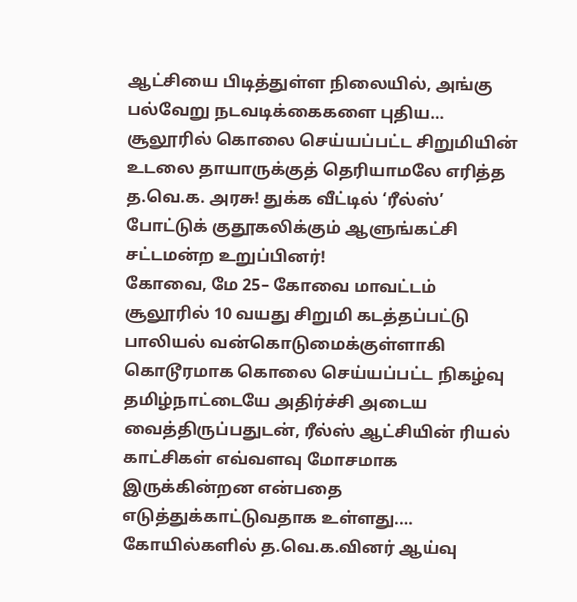ஆட்சியை பிடித்துள்ள நிலையில், அங்கு பல்வேறு நடவடிக்கைகளை புதிய…
சூலூரில் கொலை செய்யப்பட்ட சிறுமியின் உடலை தாயாருக்குத் தெரியாமலே எரித்த த.வெ.க. அரசு! துக்க வீட்டில் ‘ரீல்ஸ்’ போட்டுக் குதூகலிக்கும் ஆளுங்கட்சி சட்டமன்ற உறுப்பினர்!
கோவை, மே 25– கோவை மாவட்டம் சூலூரில் 10 வயது சிறுமி கடத்தப்பட்டு பாலியல் வன்கொடுமைக்குள்ளாகி கொடூரமாக கொலை செய்யப்பட்ட நிகழ்வு தமிழ்நாட்டையே அதிர்ச்சி அடைய வைத்திருப்பதுடன், ரீல்ஸ் ஆட்சியின் ரியல் காட்சிகள் எவ்வளவு மோசமாக இருக்கின்றன என்பதை எடுத்துக்காட்டுவதாக உள்ளது.…
கோயில்களில் த.வெ.க.வினர் ஆய்வு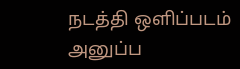நடத்தி ஒளிப்படம் அனுப்ப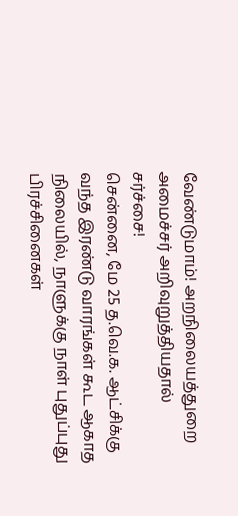வேண்டுமாம்! அறநிலையத்துறை அமைச்சர் அறிவுறுத்தியதால் சர்ச்சை!
சென்னை, மே 25 த.வெ.க. ஆட்சிக்கு வந்த இரண்டு வாரங்கள் கூட ஆகாத நிலையில், நாளுக்கு நாள் புதுப்புது பிரச்சினைகள்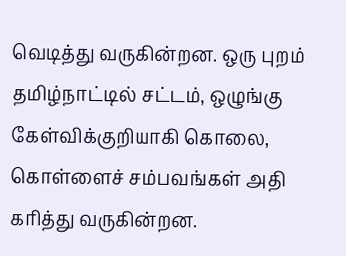வெடித்து வருகின்றன. ஒரு புறம் தமிழ்நாட்டில் சட்டம், ஒழுங்கு கேள்விக்குறியாகி கொலை, கொள்ளைச் சம்பவங்கள் அதி கரித்து வருகின்றன.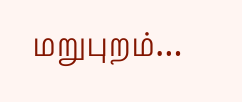மறுபுறம்…